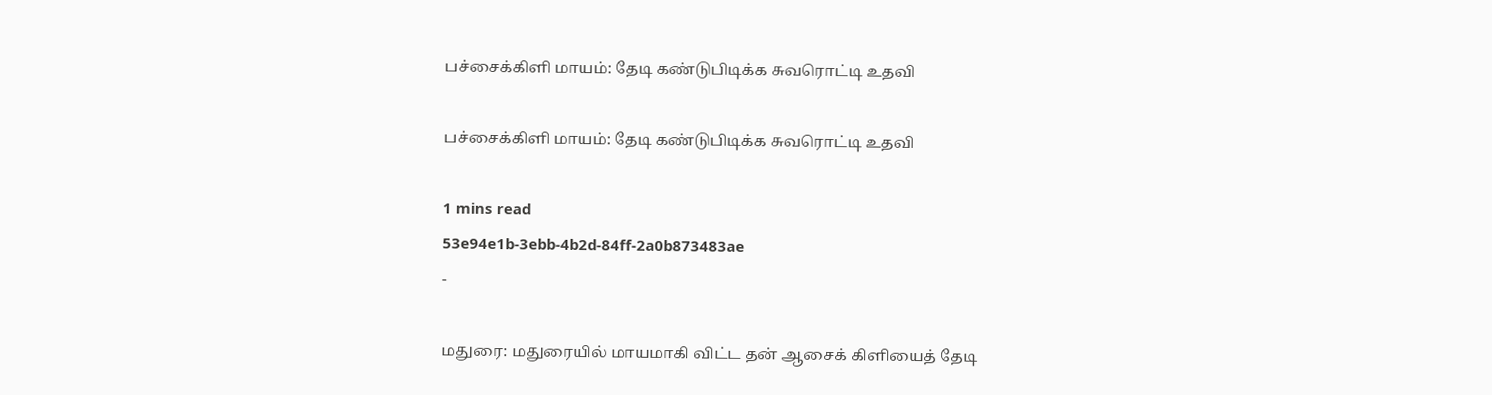பச்சைக்கிளி மாயம்: தேடி கண்டுபிடிக்க சுவரொட்டி உதவி

பச்சைக்கிளி மாயம்: தேடி கண்டுபிடிக்க சுவரொட்டி உதவி

1 mins read
53e94e1b-3ebb-4b2d-84ff-2a0b873483ae
-

மதுரை: மதுரையில் மாயமாகி விட்ட தன் ஆசைக் கிளியைத் தேடி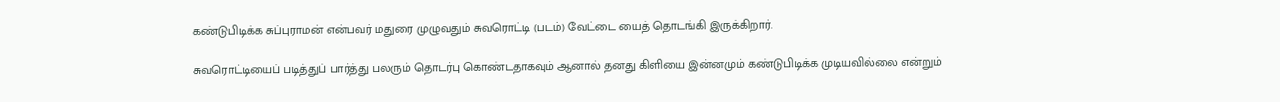கண்டுபிடிக்க சுப்புராமன் என்பவர் மதுரை முழுவதும் சுவரொட்டி (படம்) வேட்டை யைத் தொடங்கி இருக்கிறார்.

சுவரொட்டியைப் படித்துப் பார்த்து பலரும் தொடர்பு கொண்டதாகவும் ஆனால் தனது கிளியை இன்னமும் கண்டுபிடிக்க முடியவில்லை என்றும்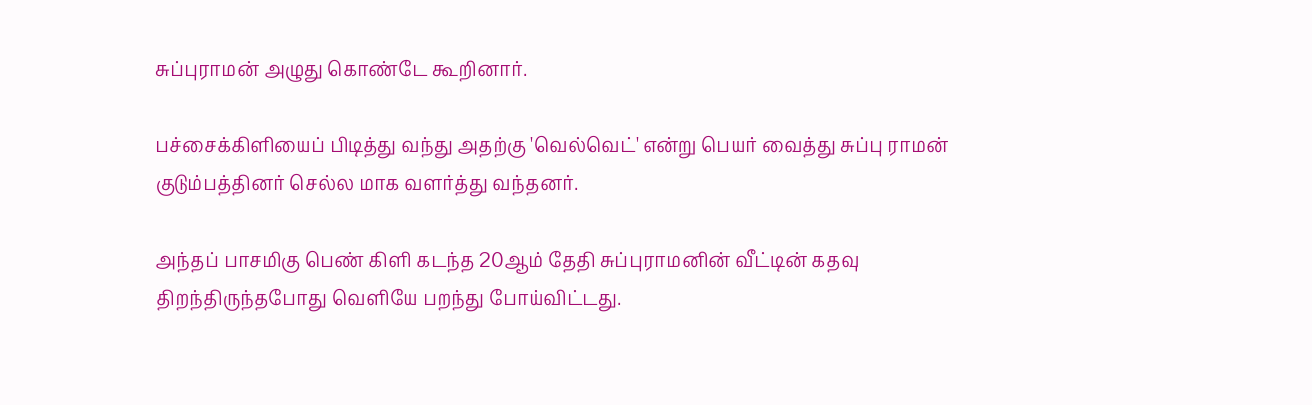சுப்புராமன் அழுது கொண்டே கூறினார்.

பச்சைக்கிளியைப் பிடித்து வந்து அதற்கு 'வெல்வெட்' என்று பெயர் வைத்து சுப்பு ராமன் குடும்பத்தினர் செல்ல மாக வளர்த்து வந்தனர்.

அந்தப் பாசமிகு பெண் கிளி கடந்த 20ஆம் தேதி சுப்புராமனின் வீட்டின் கதவு திறந்திருந்தபோது வெளியே பறந்து போய்விட்டது.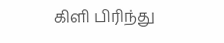கிளி பிரிந்து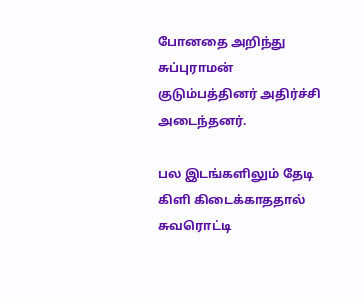போனதை அறிந்து சுப்புராமன் குடும்பத்தினர் அதிர்ச்சி அடைந்தனர்.

பல இடங்களிலும் தேடி கிளி கிடைக்காததால் சுவரொட்டி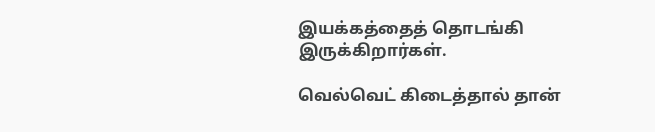இயக்கத்தைத் தொடங்கி இருக்கிறார்கள்.

வெல்வெட் கிடைத்தால் தான்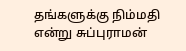தங்களுக்கு நிம்மதி என்று சுப்புராமன்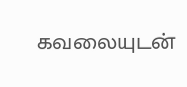கவலையுடன்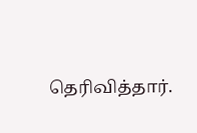தெரிவித்தார்.